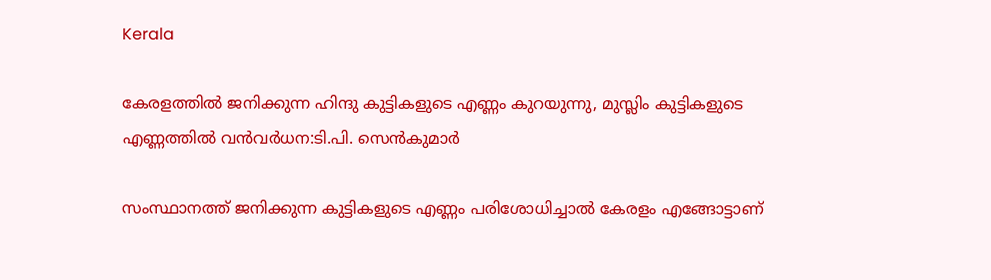Kerala

കേരളത്തില്‍ ജനിക്കുന്ന ഹിന്ദു കുട്ടികളുടെ എണ്ണം കുറയുന്നു, മുസ്ലിം കുട്ടികളുടെ എണ്ണത്തില്‍ വന്‍വര്‍ധന:ടി.പി. സെന്‍കുമാര്‍

സംസ്ഥാനത്ത് ജനിക്കുന്ന കുട്ടികളുടെ എണ്ണം പരിശോധിച്ചാല്‍ കേരളം എങ്ങോട്ടാണ്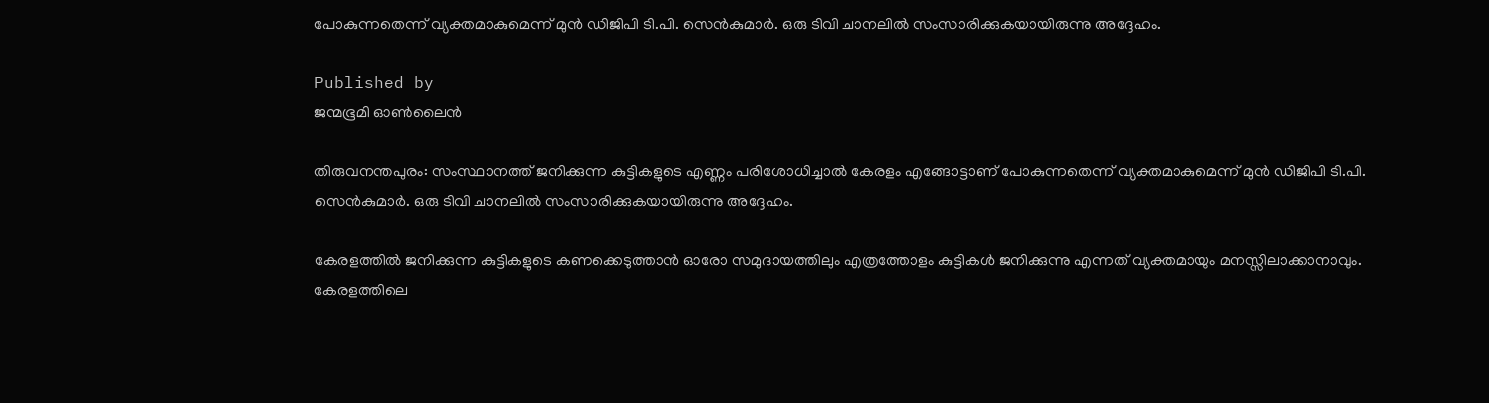പോകുന്നതെന്ന് വ്യക്തമാകുമെന്ന് മുന്‍ ഡിജിപി ടി.പി. സെന്‍കുമാര്‍. ഒരു ടിവി ചാനലില്‍ സംസാരിക്കുകയായിരുന്നു അദ്ദേഹം.

Published by
ജന്മഭൂമി ഓണ്‍ലൈന്‍

തിരുവനന്തപുരം: സംസ്ഥാനത്ത് ജനിക്കുന്ന കുട്ടികളുടെ എണ്ണം പരിശോധിച്ചാല്‍ കേരളം എങ്ങോട്ടാണ് പോകുന്നതെന്ന് വ്യക്തമാകുമെന്ന് മുന്‍ ഡിജിപി ടി.പി. സെന്‍കുമാര്‍. ഒരു ടിവി ചാനലില്‍ സംസാരിക്കുകയായിരുന്നു അദ്ദേഹം.

കേരളത്തില്‍ ജനിക്കുന്ന കുട്ടികളുടെ കണക്കെടുത്താന്‍ ഓരോ സമുദായത്തിലും എത്രത്തോളം കുട്ടികള്‍ ജനിക്കുന്നു എന്നത് വ്യക്തമായും മനസ്സിലാക്കാനാവും. കേരളത്തിലെ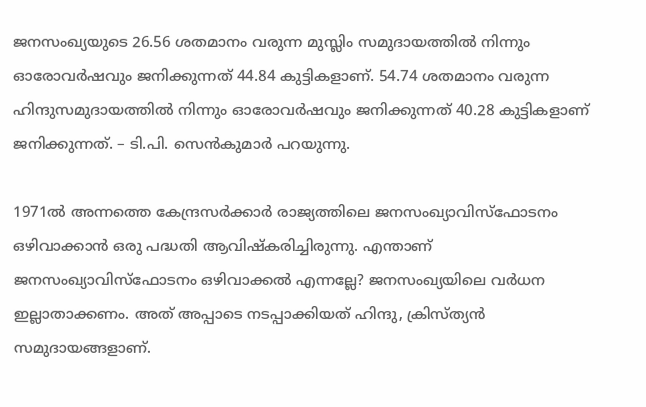ജനസംഖ്യയുടെ 26.56 ശതമാനം വരുന്ന മുസ്ലിം സമുദായത്തില്‍ നിന്നും ഓരോവര്‍ഷവും ജനിക്കുന്നത് 44.84 കുട്ടികളാണ്. 54.74 ശതമാനം വരുന്ന ഹിന്ദുസമുദായത്തില്‍ നിന്നും ഓരോവര്‍ഷവും ജനിക്കുന്നത് 40.28 കുട്ടികളാണ് ജനിക്കുന്നത്. – ടി.പി. സെന്‍കുമാര്‍ പറയുന്നു.

1971ല്‍ അന്നത്തെ കേന്ദ്രസര്‍ക്കാര്‍ രാജ്യത്തിലെ ജനസംഖ്യാവിസ്ഫോടനം ഒഴിവാക്കാന്‍ ഒരു പദ്ധതി ആവിഷ്കരിച്ചിരുന്നു. എന്താണ് ജനസംഖ്യാവിസ്ഫോടനം ഒഴിവാക്കല്‍ എന്നല്ലേ? ജനസംഖ്യയിലെ വര്‍ധന ഇല്ലാതാക്കണം. അത് അപ്പാടെ നടപ്പാക്കിയത് ഹിന്ദു, ക്രിസ്ത്യന്‍ സമുദായങ്ങളാണ്.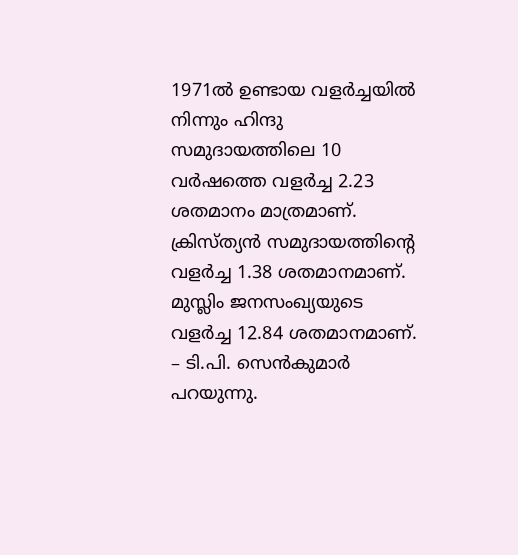1971ല്‍ ഉണ്ടായ വളര്‍ച്ചയില്‍ നിന്നും ഹിന്ദു സമുദായത്തിലെ 10 വര്‍ഷത്തെ വളര്‍ച്ച 2.23 ശതമാനം മാത്രമാണ്. ക്രിസ്ത്യന്‍ സമുദായത്തിന്റെ വളര്‍ച്ച 1.38 ശതമാനമാണ്. മുസ്ലിം ജനസംഖ്യയുടെ വളര്‍ച്ച 12.84 ശതമാനമാണ്. – ടി.പി. സെന്‍കുമാര്‍ പറയുന്നു.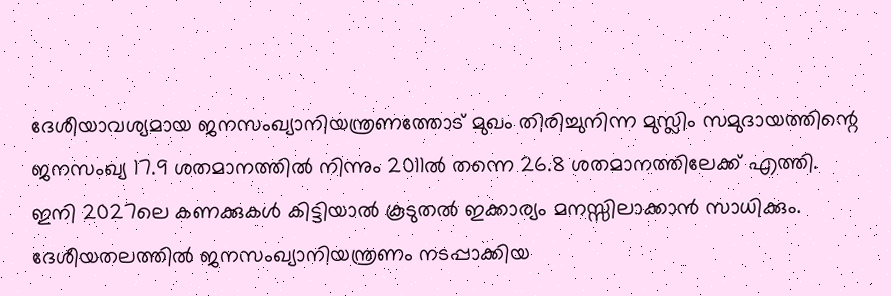ദേശീയാവശ്യമായ ജനസംഖ്യാനിയന്ത്രണത്തോട് മുഖം തിരിച്ചുനിന്ന മുസ്ലിം സമുദായത്തിന്റെ ജനസംഖ്യ 17.9 ശതമാനത്തില്‍ നിന്നും 2011ല്‍ തന്നെ 26.8 ശതമാനത്തിലേക്ക് എത്തി. ഇനി 2027ലെ കണക്കുകള്‍ കിട്ടിയാല്‍ കൂടുതല്‍ ഇക്കാര്യം മനസ്സിലാക്കാന്‍ സാധിക്കും. ദേശീയതലത്തില്‍ ജനസംഖ്യാനിയന്ത്രണം നടപ്പാക്കിയ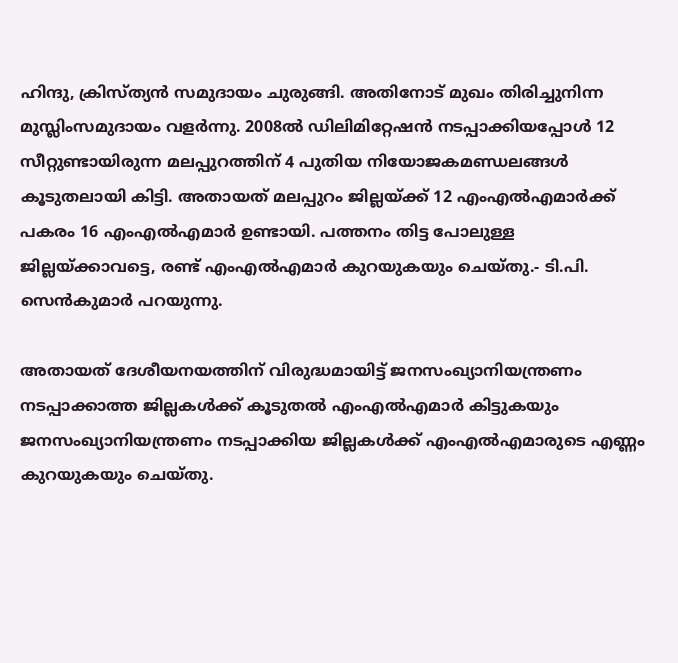ഹിന്ദു, ക്രിസ്ത്യന്‍ സമുദായം ചുരുങ്ങി. അതിനോട് മുഖം തിരിച്ചുനിന്ന മുസ്ലിംസമുദായം വളര്‍ന്നു. 2008ല്‍ ഡിലിമിറ്റേഷന്‍ നടപ്പാക്കിയപ്പോള്‍ 12 സീറ്റുണ്ടായിരുന്ന മലപ്പുറത്തിന് 4 പുതിയ നിയോജകമണ്ഡലങ്ങള്‍ കൂടുതലായി കിട്ടി. അതായത് മലപ്പുറം ജില്ലയ്‌ക്ക് 12 എംഎല്‍എമാര്‍ക്ക് പകരം 16 എംഎല്‍എമാര്‍ ഉണ്ടായി. പത്തനം തിട്ട പോലുള്ള ജില്ലയ്‌ക്കാവട്ടെ, രണ്ട് എംഎല്‍എമാര്‍ കുറയുകയും ചെയ്തു.- ടി.പി. സെന്‍കുമാര്‍ പറയുന്നു.

അതായത് ദേശീയനയത്തിന് വിരുദ്ധമായിട്ട് ജനസംഖ്യാനിയന്ത്രണം നടപ്പാക്കാത്ത ജില്ലകള്‍ക്ക് കൂടുതല്‍ എംഎല്‍എമാര്‍ കിട്ടുകയും ജനസംഖ്യാനിയന്ത്രണം നടപ്പാക്കിയ ജില്ലകള്‍ക്ക് എംഎല്‍എമാരുടെ എണ്ണം കുറയുകയും ചെയ്തു.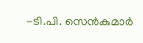-ടി.പി. സെന്‍കുമാര്‍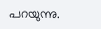പറയുന്നു.